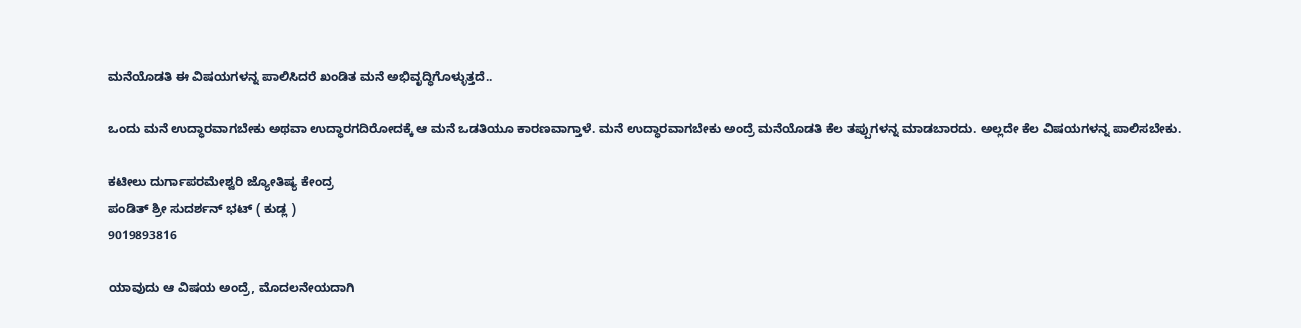ಮನೆಯೊಡತಿ ಈ ವಿಷಯಗಳನ್ನ ಪಾಲಿಸಿದರೆ ಖಂಡಿತ ಮನೆ ಅಭಿವೃದ್ಧಿಗೊಳ್ಳುತ್ತದೆ..

ಒಂದು ಮನೆ ಉದ್ಧಾರವಾಗಬೇಕು ಅಥವಾ ಉದ್ಧಾರಗದಿರೋದಕ್ಕೆ ಆ ಮನೆ ಒಡತಿಯೂ ಕಾರಣವಾಗ್ತಾಳೆ. ಮನೆ ಉದ್ಧಾರವಾಗಬೇಕು ಅಂದ್ರೆ ಮನೆಯೊಡತಿ ಕೆಲ ತಪ್ಪುಗಳನ್ನ ಮಾಡಬಾರದು. ಅಲ್ಲದೇ ಕೆಲ ವಿಷಯಗಳನ್ನ ಪಾಲಿಸಬೇಕು.

ಕಟೀಲು ದುರ್ಗಾಪರಮೇಶ್ವರಿ ಜ್ಯೋತಿಷ್ಯ ಕೇಂದ್ರ
ಪಂಡಿತ್ ಶ್ರೀ ಸುದರ್ಶನ್ ಭಟ್ ( ಕುಡ್ಲ )
9019893816

ಯಾವುದು ಆ ವಿಷಯ ಅಂದ್ರೆ, ಮೊದಲನೇಯದಾಗಿ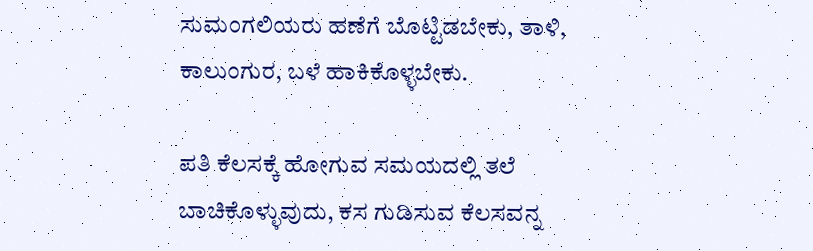ಸುಮಂಗಲಿಯರು ಹಣೆಗೆ ಬೊಟ್ಟಿಡಬೇಕು, ತಾಳಿ, ಕಾಲುಂಗುರ, ಬಳೆ ಹಾಕಿಕೊಳ್ಳಬೇಕು.

ಪತಿ ಕೆಲಸಕ್ಕೆ ಹೋಗುವ ಸಮಯದಲ್ಲಿ ತಲೆ ಬಾಚಿಕೊಳ್ಳುವುದು, ಕಸ ಗುಡಿಸುವ ಕೆಲಸವನ್ನ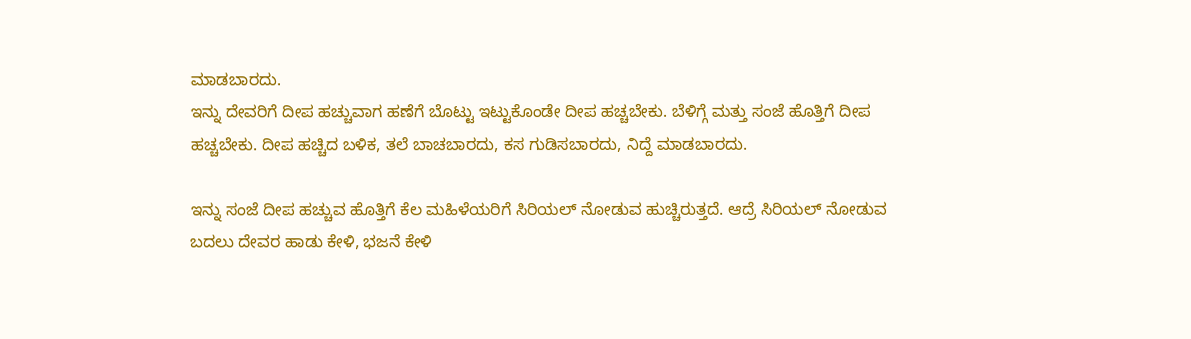ಮಾಡಬಾರದು.
ಇನ್ನು ದೇವರಿಗೆ ದೀಪ ಹಚ್ಚುವಾಗ ಹಣೆಗೆ ಬೊಟ್ಟು ಇಟ್ಟುಕೊಂಡೇ ದೀಪ ಹಚ್ಚಬೇಕು. ಬೆಳಿಗ್ಗೆ ಮತ್ತು ಸಂಜೆ ಹೊತ್ತಿಗೆ ದೀಪ ಹಚ್ಚಬೇಕು. ದೀಪ ಹಚ್ಚಿದ ಬಳಿಕ, ತಲೆ ಬಾಚಬಾರದು, ಕಸ ಗುಡಿಸಬಾರದು, ನಿದ್ದೆ ಮಾಡಬಾರದು.

ಇನ್ನು ಸಂಜೆ ದೀಪ ಹಚ್ಚುವ ಹೊತ್ತಿಗೆ ಕೆಲ ಮಹಿಳೆಯರಿಗೆ ಸಿರಿಯಲ್ ನೋಡುವ ಹುಚ್ಚಿರುತ್ತದೆ. ಆದ್ರೆ ಸಿರಿಯಲ್ ನೋಡುವ ಬದಲು ದೇವರ ಹಾಡು ಕೇಳಿ, ಭಜನೆ ಕೇಳಿ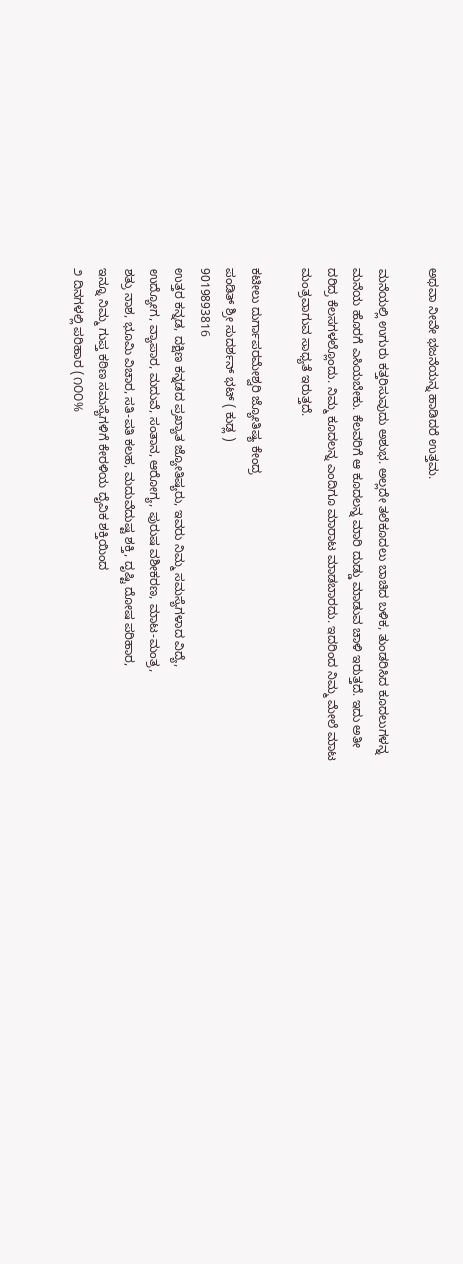ಅಥವಾ ನೀವೇ ಭಜನೆಯನ್ನ ಹಾಡಿದರೆ ಉತ್ತಮ.

ಮನೆಯಲ್ಲಿ ಉಗುರು ಕತ್ತರಿಸುವುದು ಅಶುಭ. ಅಲ್ಲದೇ ತಲೆಕೂದಲು ಬಾಚಿದ ಬಳಿಕ, ತುಂಡರಿಸಿದ ಕೂದಲುಗಳನ್ನ ಮನೆಯ ಹೊರಗೆ ಎಸಿಯಬೇಕು. ಕೆಲವರಿಗೆ ಆ ಕೂದಲನ್ನ ಮಾರಿ ದುಡ್ಡು ಮಾಡುವ ಚಾಳಿ ಇರುತ್ತದೆ. ಇದು ಅತೀ ದರಿದ್ರ ಕೆಲಸಗಳಲ್ಲೊಂದು. ನಿಮ್ಮ ಕೂದಲನ್ನ ಎಂದಿಗೂ ಮಾರಾಟ ಮಾಡಬಾರದು. ಇದರಿಂದ ನಿಮ್ಮ ಮೇಲೆ ಮಾಟ ಮಂತ್ರವಾಗುವ ಸಾಧ್ಯತೆ ಇರುತ್ತದೆ.

ಕಟೀಲು ದುರ್ಗಾಪರಮೇಶ್ವರಿ ಜ್ಯೋತಿಷ್ಯ ಕೇಂದ್ರ
ಪಂಡಿತ್ ಶ್ರೀ ಸುದರ್ಶನ್ ಭಟ್ ( ಕುಡ್ಲ )
9019893816
ಉತ್ತರ ಕನ್ನಡ, ದಕ್ಷಿಣ ಕನ್ನಡದ ಪ್ರಖ್ಯಾತ ಜ್ಯೋತಿಷ್ಯರು, ಇವರು ನಿಮ್ಮ ಸಮಸ್ಯೆಗಳಾದ ವಿದ್ಯೆ,
ಉದ್ಯೋಗ, ವ್ಯಾಪಾರ, ಮದುವೆ, ಸಂತಾನ, ಆರೋಗ್ಯ, ಪುರುಷ ವಶೀಕರಣ, ಮಾಟ-ಮಂತ್ರ,
ಶತ್ರು ನಾಶ, ಭೂಮಿ ವಿಚಾರ, ಸತಿ-ಪತಿ ಕಲಹ, ಮದುವೆದುಷ್ಟ ಶಕ್ತಿ, ದೃಷ್ಟಿ ದೋಷ ಪರಿಹಾರ,
ಇನ್ನೂ ನಿಮ್ಮ ಗುಪ್ತ ಕಠಿಣ ಸಮಸ್ಯೆಗಳಿಗೆ ಕೇರಳಿಯ ದೈವಿಕ ಶಕ್ತಿಯಿಂದ
೨ ದಿನಗಳಲ್ಲಿ ಪರಿಹಾರ (೧೦೦%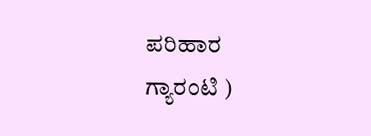ಪರಿಹಾರ ಗ್ಯಾರಂಟಿ )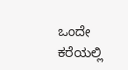ಒಂದೇ ಕರೆಯಲ್ಲಿ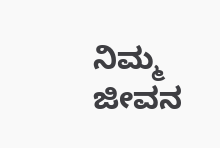ನಿಮ್ಮ ಜೀವನ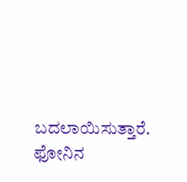ಬದಲಾಯಿಸುತ್ತಾರೆ.
ಫೋನಿನ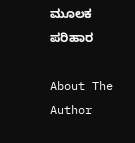ಮೂಲಕ ಪರಿಹಾರ

About The Author